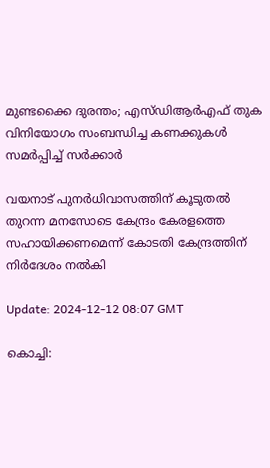മുണ്ടക്കൈ ദുരന്തം; എസ്‍ഡിആർഎഫ് തുക വിനിയോഗം സംബന്ധിച്ച കണക്കുകള്‍ സമര്‍പ്പിച്ച് സര്‍ക്കാര്‍

വയനാട് പുനർധിവാസത്തിന് കൂടുതൽ തുറന്ന മനസോടെ കേന്ദ്രം കേരളത്തെ സഹായിക്കണമെന്ന് കോടതി കേന്ദ്രത്തിന് നിർദേശം നൽകി

Update: 2024-12-12 08:07 GMT

കൊച്ചി: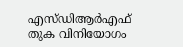എസ്‍ഡിആർഎഫ് തുക വിനിയോഗം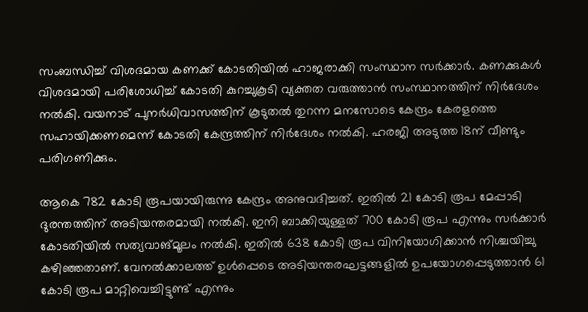സംബന്ധിച്ച് വിശദമായ കണക്ക് കോടതിയിൽ ഹാജരാക്കി സംസ്ഥാന സർക്കാർ. കണക്കുകൾ വിശദമായി പരിശോധിച്ച് കോടതി കുറച്ചുകൂടി വ്യക്തത വരുത്താൻ സംസ്ഥാനത്തിന് നിർദേശം നൽകി. വയനാട് പുനർധിവാസത്തിന് കൂടുതൽ തുറന്ന മനസോടെ കേന്ദ്രം കേരളത്തെ സഹായിക്കണമെന്ന് കോടതി കേന്ദ്രത്തിന് നിർദേശം നൽകി. ഹരജി അടുത്ത 18ന് വീണ്ടും പരിഗണിക്കും.

ആകെ 782 കോടി രൂപയായിരുന്നു കേന്ദ്രം അനുവദിച്ചത്. ഇതിൽ 21 കോടി രൂപ മേപ്പാടി ദുരന്തത്തിന് അടിയന്തരമായി നൽകി. ഇനി ബാക്കിയുള്ളത് 700 കോടി രൂപ എന്നും സർക്കാർ കോടതിയിൽ സത്യവാങ്മൂലം നൽകി. ഇതിൽ 638 കോടി രൂപ വിനിയോഗിക്കാൻ നിശ്ചയിച്ചു കഴിഞ്ഞതാണ്. വേനൽക്കാലത്ത് ഉൾപ്പെടെ അടിയന്തരഘട്ടങ്ങളിൽ ഉപയോഗപ്പെടുത്താൻ 61 കോടി രൂപ മാറ്റിവെച്ചിട്ടുണ്ട് എന്നും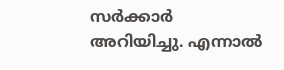സർക്കാർ അറിയിച്ചു. എന്നാൽ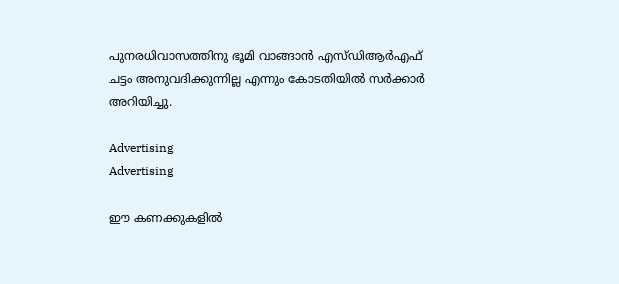പുനരധിവാസത്തിനു ഭൂമി വാങ്ങാൻ എസ്‍ഡിആർഎഫ് ചട്ടം അനുവദിക്കുന്നില്ല എന്നും കോടതിയിൽ സർക്കാർ അറിയിച്ചു.

Advertising
Advertising

ഈ കണക്കുകളിൽ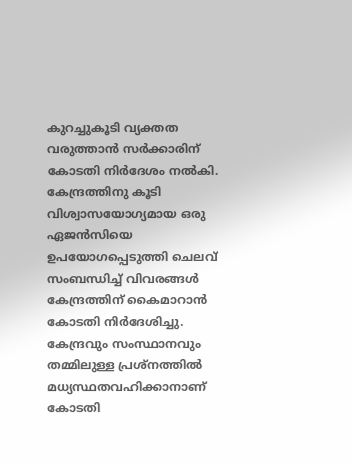കുറച്ചുകൂടി വ്യക്തത വരുത്താൻ സർക്കാരിന് കോടതി നിർദേശം നൽകി. കേന്ദ്രത്തിനു കൂടി വിശ്വാസയോഗ്യമായ ഒരു ഏജൻസിയെ ഉപയോഗപ്പെടുത്തി ചെലവ് സംബന്ധിച്ച് വിവരങ്ങൾ കേന്ദ്രത്തിന് കൈമാറാൻ കോടതി നിർദേശിച്ചു. കേന്ദ്രവും സംസ്ഥാനവും തമ്മിലുള്ള പ്രശ്നത്തിൽ മധ്യസ്ഥതവഹിക്കാനാണ് കോടതി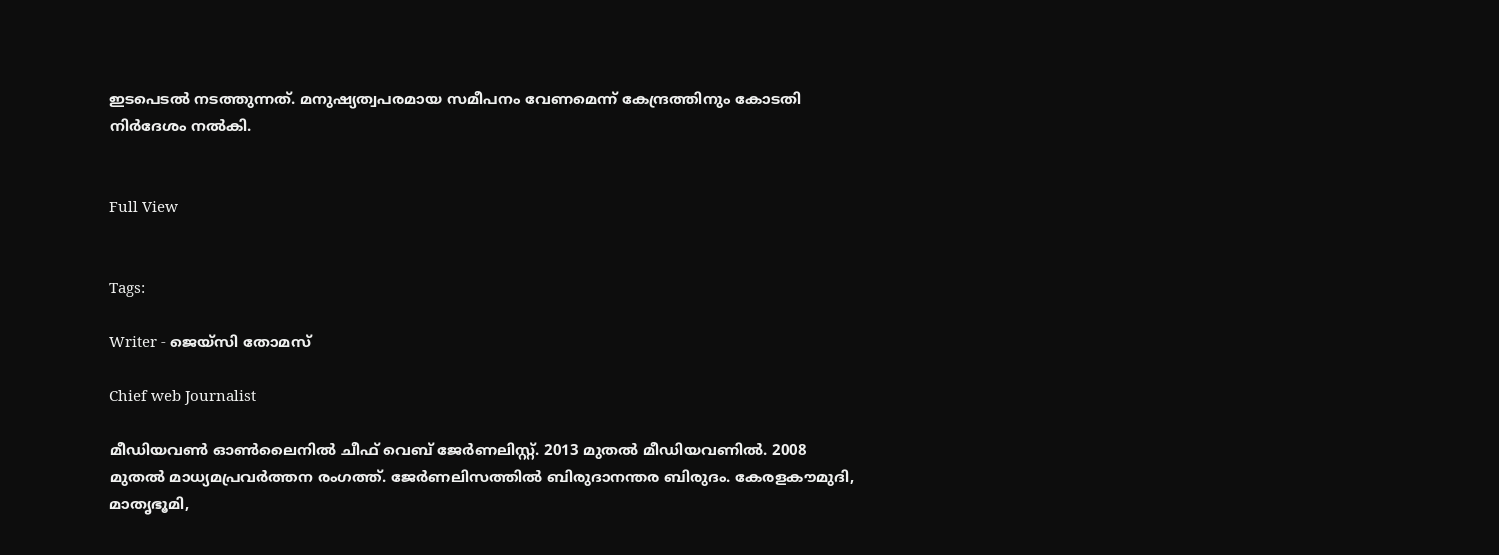ഇടപെടൽ നടത്തുന്നത്. മനുഷ്യത്വപരമായ സമീപനം വേണമെന്ന് കേന്ദ്രത്തിനും കോടതി നിർദേശം നൽകി.


Full View


Tags:

Writer - ജെയ്സി തോമസ്

Chief web Journalist

മീഡിയവൺ ഓൺലൈനിൽ ചീഫ് വെബ് ജേർണലിസ്റ്റ്. 2013 മുതൽ മീഡിയവണിൽ. 2008 മുതൽ മാധ്യമപ്രവർത്തന രംഗത്ത്. ജേർണലിസത്തിൽ ബിരുദാനന്തര ബിരുദം. കേരളകൗമുദി, മാതൃഭൂമി,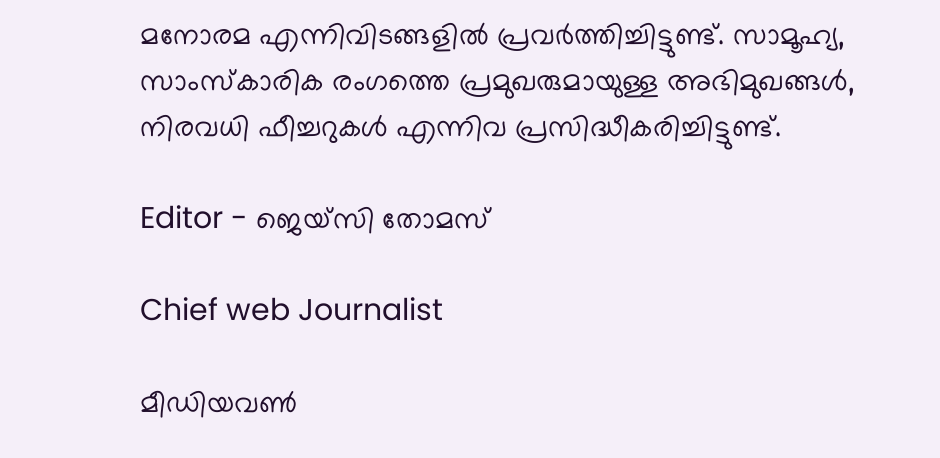മനോരമ എന്നിവിടങ്ങളിൽ പ്രവർത്തിച്ചിട്ടുണ്ട്. സാമൂഹ്യ, സാംസ്‌കാരിക രംഗത്തെ പ്രമുഖരുമായുള്ള അഭിമുഖങ്ങൾ, നിരവധി ഫീച്ചറുകൾ എന്നിവ പ്രസിദ്ധീകരിച്ചിട്ടുണ്ട്.

Editor - ജെയ്സി തോമസ്

Chief web Journalist

മീഡിയവൺ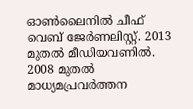ഓൺലൈനിൽ ചീഫ് വെബ് ജേർണലിസ്റ്റ്. 2013 മുതൽ മീഡിയവണിൽ. 2008 മുതൽ മാധ്യമപ്രവർത്തന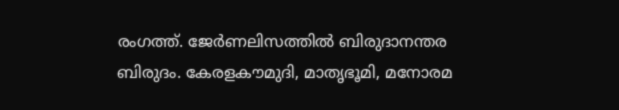രംഗത്ത്. ജേർണലിസത്തിൽ ബിരുദാനന്തര ബിരുദം. കേരളകൗമുദി, മാതൃഭൂമി, മനോരമ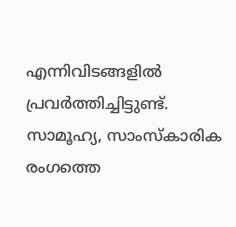എന്നിവിടങ്ങളിൽ പ്രവർത്തിച്ചിട്ടുണ്ട്. സാമൂഹ്യ, സാംസ്‌കാരിക രംഗത്തെ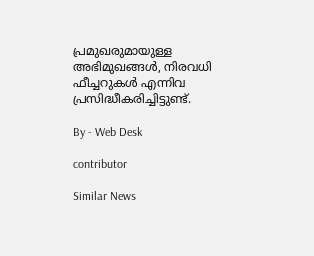പ്രമുഖരുമായുള്ള അഭിമുഖങ്ങൾ, നിരവധി ഫീച്ചറുകൾ എന്നിവ പ്രസിദ്ധീകരിച്ചിട്ടുണ്ട്.

By - Web Desk

contributor

Similar News